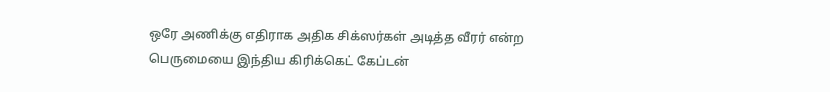ஒரே அணிக்கு எதிராக அதிக சிக்ஸர்கள் அடித்த வீரர் என்ற பெருமையை இந்திய கிரிக்கெட் கேப்டன்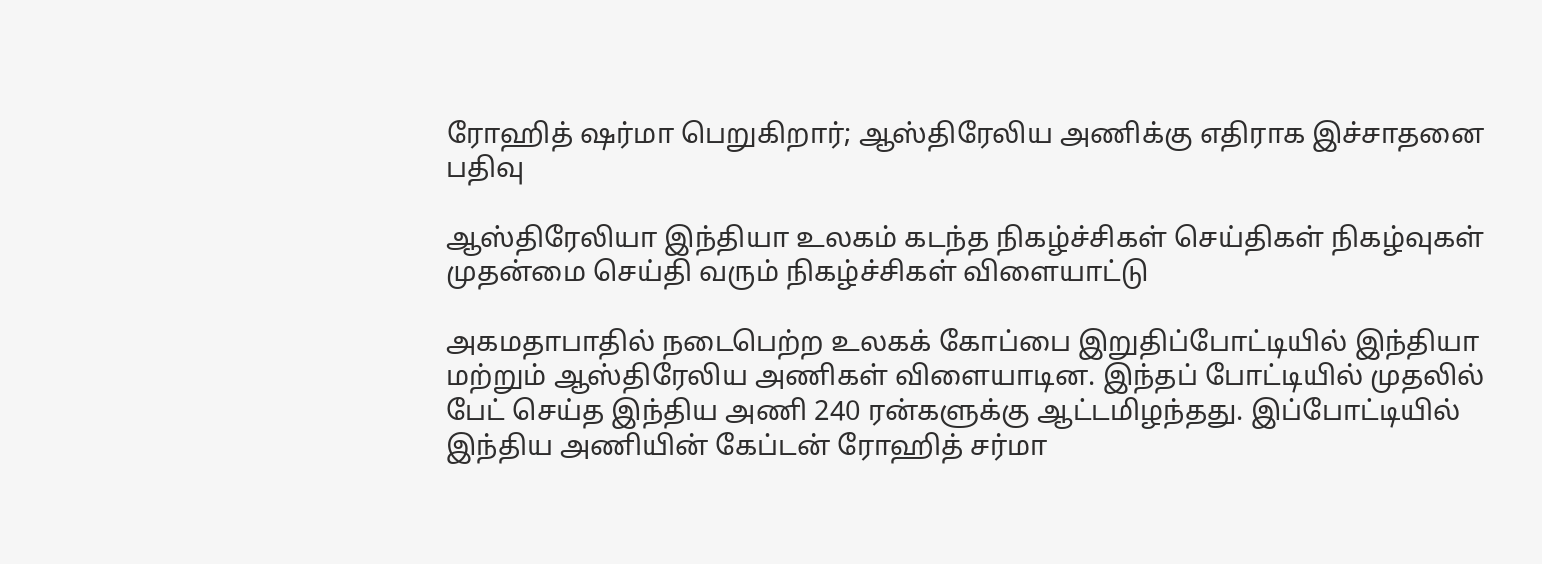ரோஹித் ஷர்மா பெறுகிறார்; ஆஸ்திரேலிய அணிக்கு எதிராக இச்சாதனை பதிவு

ஆஸ்திரேலியா இந்தியா உலகம் கடந்த நிகழ்ச்சிகள் செய்திகள் நிகழ்வுகள் முதன்மை செய்தி வரும் நிகழ்ச்சிகள் விளையாட்டு

அகமதாபாதில் நடைபெற்ற உலகக் கோப்பை இறுதிப்போட்டியில் இந்தியா மற்றும் ஆஸ்திரேலிய அணிகள் விளையாடின. இந்தப் போட்டியில் முதலில் பேட் செய்த இந்திய அணி 240 ரன்களுக்கு ஆட்டமிழந்தது. இப்போட்டியில் இந்திய அணியின் கேப்டன் ரோஹித் சர்மா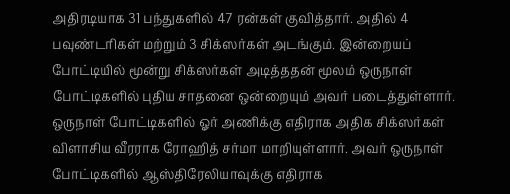அதிரடியாக 31 பந்துகளில் 47 ரன்கள் குவித்தார். அதில் 4 பவுண்டரிகள் மற்றும் 3 சிக்ஸர்கள் அடங்கும். இன்றையப் போட்டியில் மூன்று சிக்ஸர்கள் அடித்ததன் மூலம் ஒருநாள் போட்டிகளில் புதிய சாதனை ஒன்றையும் அவர் படைத்துள்ளார்.
ஒருநாள் போட்டிகளில் ஓர் அணிக்கு எதிராக அதிக சிக்ஸர்கள் விளாசிய வீரராக ரோஹித் சர்மா மாறியுள்ளார். அவர் ஒருநாள் போட்டிகளில் ஆஸ்திரேலியாவுக்கு எதிராக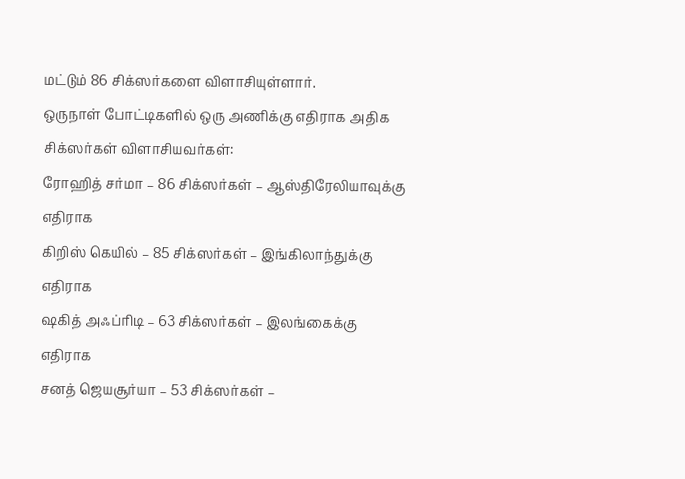மட்டும் 86 சிக்ஸர்களை விளாசியுள்ளார்.
ஒருநாள் போட்டிகளில் ஒரு அணிக்கு எதிராக அதிக சிக்ஸர்கள் விளாசியவர்கள்:
ரோஹித் சர்மா – 86 சிக்ஸர்கள் – ஆஸ்திரேலியாவுக்கு எதிராக
கிறிஸ் கெயில் – 85 சிக்ஸர்கள் – இங்கிலாந்துக்கு எதிராக
ஷகித் அஃப்ரிடி – 63 சிக்ஸர்கள் – இலங்கைக்கு எதிராக
சனத் ஜெயசூர்யா – 53 சிக்ஸர்கள் –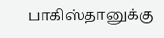பாகிஸ்தானுக்கு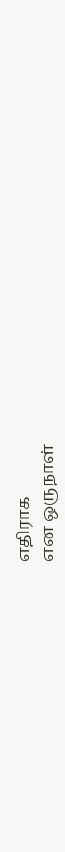எதிராக
என ஒருநாள்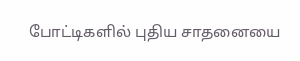போட்டிகளில் புதிய சாதனையை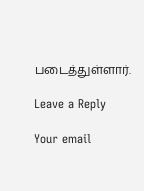படைத்துள்ளார்.

Leave a Reply

Your email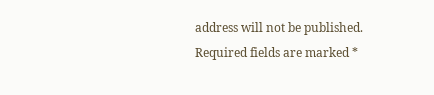address will not be published. Required fields are marked *